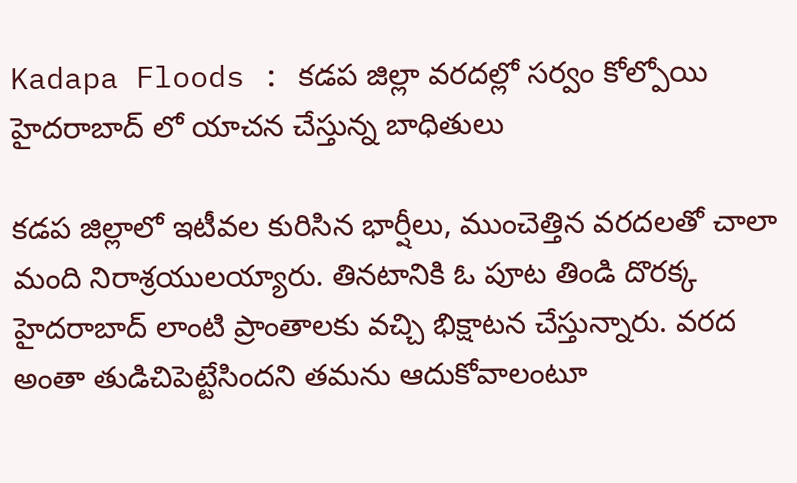Kadapa Floods : కడప జిల్లా వరదల్లో సర్వం కోల్పోయి హైదరాబాద్ లో యాచన చేస్తున్న బాధితులు

కడప జిల్లాలో ఇటీవల కురిసిన భార్షీలు, ముంచెత్తిన వరదలతో చాలా మంది నిరాశ్రయులయ్యారు. తినటానికి ఓ పూట తిండి దొరక్క హైదరాబాద్ లాంటి ప్రాంతాలకు వచ్చి భిక్షాటన చేస్తున్నారు. వరద అంతా తుడిచిపెట్టేసిందని తమను ఆదుకోవాలంటూ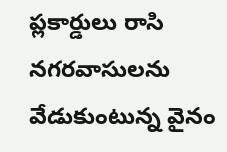ప్లకార్డులు రాసి నగరవాసులను వేడుకుంటున్న వైనం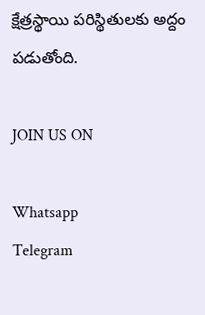క్షేత్రస్థాయి పరిస్థితులకు అద్దం పడుతోంది.

JOIN US ON

Whatsapp
Telegram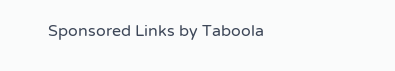Sponsored Links by Taboola